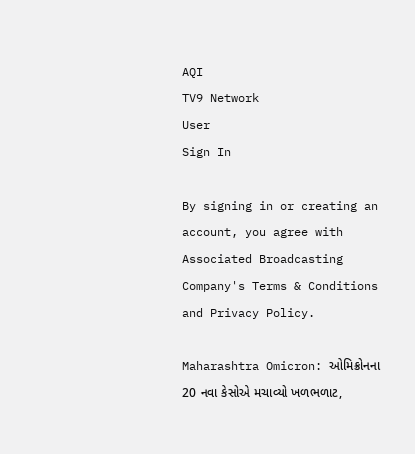AQI
TV9 Network
User
Sign In

By signing in or creating an account, you agree with Associated Broadcasting Company's Terms & Conditions and Privacy Policy.

Maharashtra Omicron: ઓમિક્રોનના 20 નવા કેસોએ મચાવ્યો ખળભળાટ,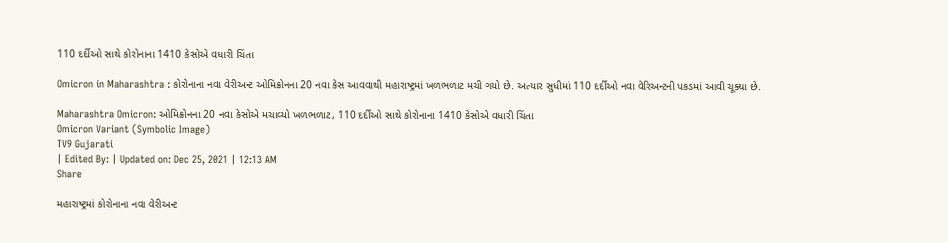110 દર્દીઓ સાથે કોરોનાના 1410 કેસોએ વધારી ચિંતા

Omicron in Maharashtra : કોરોનાના નવા વેરીઅન્ટ ઓમિક્રોનના 20 નવા કેસ આવવાથી મહારાષ્ટ્રમાં ખળભળાટ મચી ગયો છે. અત્યાર સુધીમાં 110 દર્દીઓ નવા વેરિઅન્ટની પકડમાં આવી ચૂક્યા છે.

Maharashtra Omicron: ઓમિક્રોનના 20 નવા કેસોએ મચાવ્યો ખળભળાટ, 110 દર્દીઓ સાથે કોરોનાના 1410 કેસોએ વધારી ચિંતા
Omicron Variant (Symbolic Image)
TV9 Gujarati
| Edited By: | Updated on: Dec 25, 2021 | 12:13 AM
Share

મહારાષ્ટ્રમાં કોરોનાના નવા વેરીઅન્ટ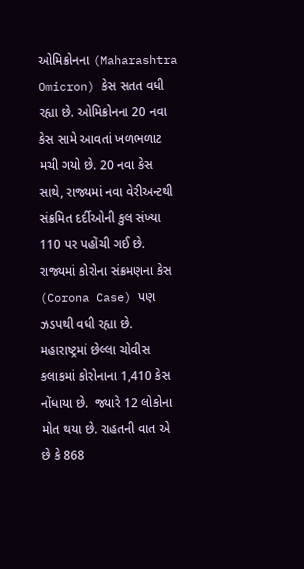ઓમિક્રોનના (Maharashtra Omicron) કેસ સતત વધી રહ્યા છે. ઓમિક્રોનના 20 નવા કેસ સામે આવતાં ખળભળાટ મચી ગયો છે. 20 નવા કેસ સાથે, રાજ્યમાં નવા વેરીઅન્ટથી સંક્રમિત દર્દીઓની કુલ સંખ્યા 110 પર પહોંચી ગઈ છે. રાજ્યમાં કોરોના સંક્રમણના કેસ (Corona Case) પણ ઝડપથી વધી રહ્યા છે. મહારાષ્ટ્રમાં છેલ્લા ચોવીસ કલાકમાં કોરોનાના 1,410 કેસ નોંધાયા છે.  જ્યારે 12 લોકોના મોત થયા છે. રાહતની વાત એ છે કે 868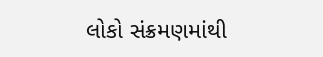લોકો સંક્રમણમાંથી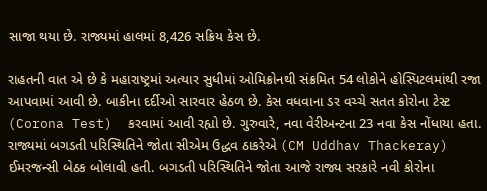સાજા થયા છે. રાજ્યમાં હાલમાં 8,426 સક્રિય કેસ છે.

રાહતની વાત એ છે કે મહારાષ્ટ્રમાં અત્યાર સુધીમાં ઓમિક્રોનથી સંક્રમિત 54 લોકોને હોસ્પિટલમાંથી રજા આપવામાં આવી છે. બાકીના દર્દીઓ સારવાર હેઠળ છે. કેસ વધવાના ડર વચ્ચે સતત કોરોના ટેસ્ટ (Corona Test)  કરવામાં આવી રહ્યો છે. ગુરુવારે, નવા વેરીઅન્ટના 23 નવા કેસ નોંધાયા હતા. રાજ્યમાં બગડતી પરિસ્થિતિને જોતા સીએમ ઉદ્ધવ ઠાકરેએ (CM Uddhav Thackeray) ઈમરજન્સી બેઠક બોલાવી હતી. બગડતી પરિસ્થિતિને જોતા આજે રાજ્ય સરકારે નવી કોરોના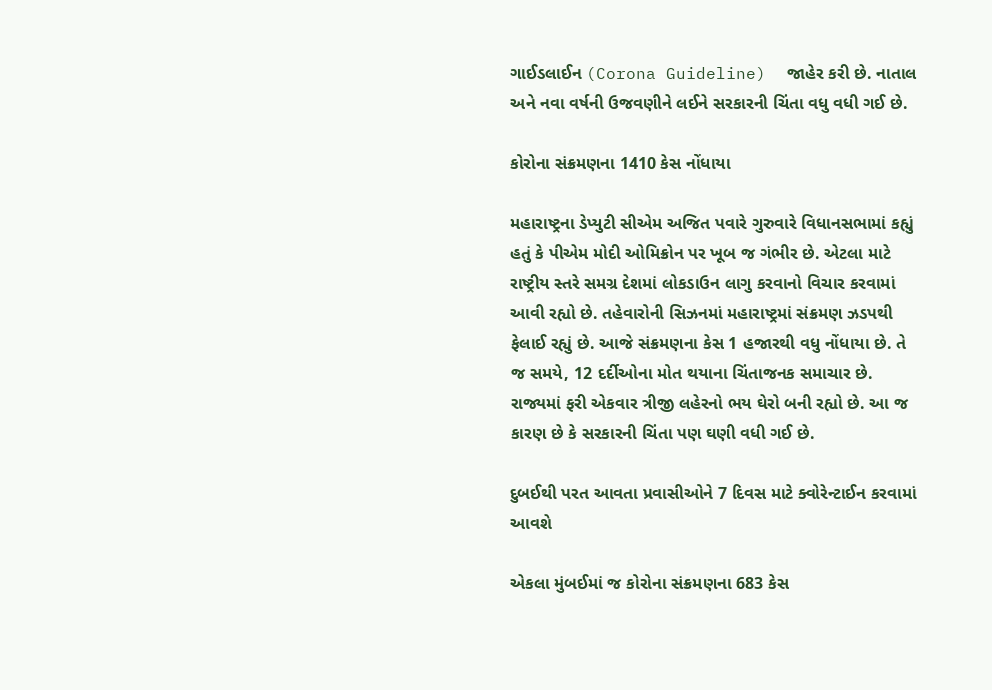ગાઈડલાઈન (Corona Guideline)  જાહેર કરી છે. નાતાલ અને નવા વર્ષની ઉજવણીને લઈને સરકારની ચિંતા વધુ વધી ગઈ છે.

કોરોના સંક્રમણના 1410 કેસ નોંધાયા

મહારાષ્ટ્રના ડેપ્યુટી સીએમ અજિત પવારે ગુરુવારે વિધાનસભામાં કહ્યું હતું કે પીએમ મોદી ઓમિક્રોન પર ખૂબ જ ગંભીર છે. એટલા માટે રાષ્ટ્રીય સ્તરે સમગ્ર દેશમાં લોકડાઉન લાગુ કરવાનો વિચાર કરવામાં આવી રહ્યો છે. તહેવારોની સિઝનમાં મહારાષ્ટ્રમાં સંક્રમણ ઝડપથી ફેલાઈ રહ્યું છે. આજે સંક્રમણના કેસ 1 હજારથી વધુ નોંધાયા છે. તે જ સમયે, 12 દર્દીઓના મોત થયાના ચિંતાજનક સમાચાર છે. રાજ્યમાં ફરી એકવાર ત્રીજી લહેરનો ભય ઘેરો બની રહ્યો છે. આ જ કારણ છે કે સરકારની ચિંતા પણ ઘણી વધી ગઈ છે.

દુબઈથી પરત આવતા પ્રવાસીઓને 7 દિવસ માટે ક્વોરેન્ટાઈન કરવામાં આવશે

એકલા મુંબઈમાં જ કોરોના સંક્રમણના 683 કેસ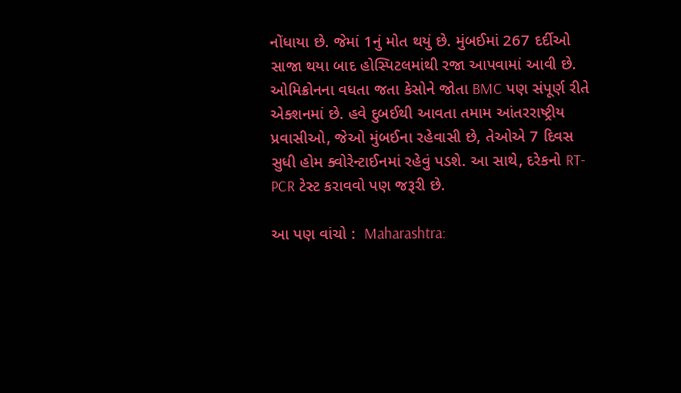નોંધાયા છે. જેમાં 1નું મોત થયું છે. મુંબઈમાં 267 દર્દીઓ સાજા થયા બાદ હોસ્પિટલમાંથી રજા આપવામાં આવી છે. ઓમિક્રોનના વધતા જતા કેસોને જોતા BMC પણ સંપૂર્ણ રીતે એક્શનમાં છે. હવે દુબઈથી આવતા તમામ આંતરરાષ્ટ્રીય પ્રવાસીઓ, જેઓ મુંબઈના રહેવાસી છે, તેઓએ 7 દિવસ સુધી હોમ ક્વોરેન્ટાઈનમાં રહેવું પડશે. આ સાથે, દરેકનો RT-PCR ટેસ્ટ કરાવવો પણ જરૂરી છે.

આ પણ વાંચો :  Maharashtra: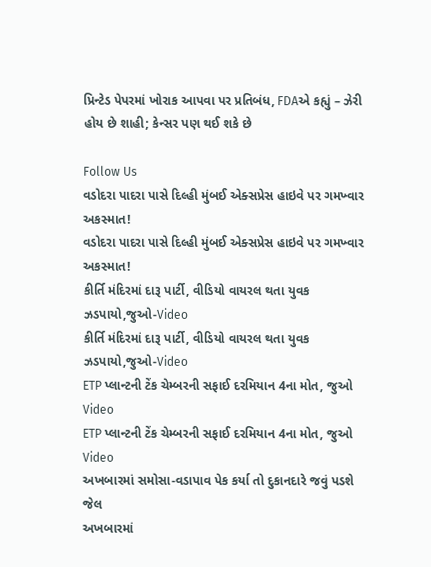પ્રિન્ટેડ પેપરમાં ખોરાક આપવા પર પ્રતિબંધ, FDAએ કહ્યું – ઝેરી હોય છે શાહી; કેન્સર પણ થઈ શકે છે

Follow Us
વડોદરા પાદરા પાસે દિલ્હી મુંબઈ એક્સપ્રેસ હાઇવે પર ગમખ્વાર અકસ્માત!
વડોદરા પાદરા પાસે દિલ્હી મુંબઈ એક્સપ્રેસ હાઇવે પર ગમખ્વાર અકસ્માત!
કીર્તિ મંદિરમાં દારૂ પાર્ટી, વીડિયો વાયરલ થતા યુવક ઝડપાયો,જુઓ-Video
કીર્તિ મંદિરમાં દારૂ પાર્ટી, વીડિયો વાયરલ થતા યુવક ઝડપાયો,જુઓ-Video
ETP પ્લાન્ટની ટેંક ચેમ્બરની સફાઈ દરમિયાન 4ના મોત, જુઓ Video
ETP પ્લાન્ટની ટેંક ચેમ્બરની સફાઈ દરમિયાન 4ના મોત, જુઓ Video
અખબારમાં સમોસા-વડાપાવ પેક કર્યા તો દુકાનદારે જવું પડશે જેલ
અખબારમાં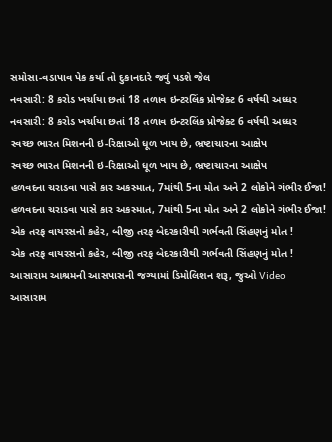સમોસા-વડાપાવ પેક કર્યા તો દુકાનદારે જવું પડશે જેલ
નવસારી: 8 કરોડ ખર્ચાયા છતાં 18 તળાવ ઇન્ટરલિંક પ્રોજેક્ટ 6 વર્ષથી અધ્ધર
નવસારી: 8 કરોડ ખર્ચાયા છતાં 18 તળાવ ઇન્ટરલિંક પ્રોજેક્ટ 6 વર્ષથી અધ્ધર
સ્વચ્છ ભારત મિશનની ઇ-રિક્ષાઓ ધૂળ ખાય છે, ભ્રષ્ટાચારના આક્ષેપ
સ્વચ્છ ભારત મિશનની ઇ-રિક્ષાઓ ધૂળ ખાય છે, ભ્રષ્ટાચારના આક્ષેપ
હળવદના ચરાડવા પાસે કાર અકસ્માત, 7માંથી 5ના મોત અને 2 લોકોને ગંભીર ઈજા!
હળવદના ચરાડવા પાસે કાર અકસ્માત, 7માંથી 5ના મોત અને 2 લોકોને ગંભીર ઈજા!
એક તરફ વાયરસનો કહેર, બીજી તરફ બેદરકારીથી ગર્ભવતી સિંહણનું મોત !
એક તરફ વાયરસનો કહેર, બીજી તરફ બેદરકારીથી ગર્ભવતી સિંહણનું મોત !
આસારામ આશ્રમની આસપાસની જગ્યામાં ડિમોલિશન શરૂ, જુઓ Video
આસારામ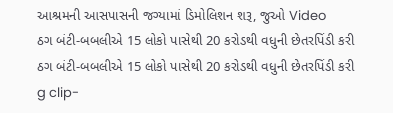આશ્રમની આસપાસની જગ્યામાં ડિમોલિશન શરૂ, જુઓ Video
ઠગ બંટી-બબલીએ 15 લોકો પાસેથી 20 કરોડથી વધુની છેતરપિંડી કરી
ઠગ બંટી-બબલીએ 15 લોકો પાસેથી 20 કરોડથી વધુની છેતરપિંડી કરી
g clip-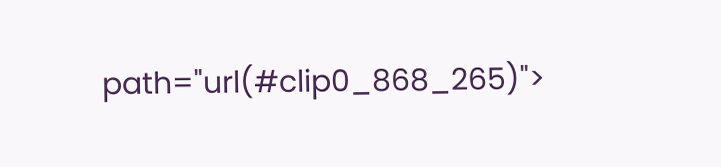path="url(#clip0_868_265)">